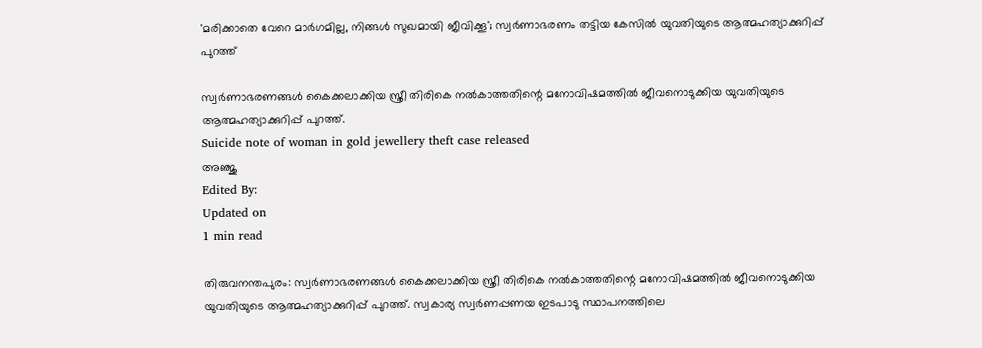'മരിക്കാതെ വേറെ മാര്‍ഗമില്ല, നിങ്ങള്‍ സുഖമായി ജീവിക്കൂ'; സ്വര്‍ണാഭരണം തട്ടിയ കേസില്‍ യുവതിയുടെ ആത്മഹത്യാക്കുറിപ്പ് പുറത്ത്

സ്വര്‍ണാഭരണങ്ങള്‍ കൈക്കലാക്കിയ സ്ത്രീ തിരികെ നല്‍കാത്തതിന്റെ മനോവിഷമത്തില്‍ ജീവനൊടുക്കിയ യുവതിയുടെ ആത്മഹത്യാക്കുറിപ്പ് പുറത്ത്.
Suicide note of woman in gold jewellery theft case released
അഞ്ജു
Edited By:
Updated on
1 min read

തിരുവനന്തപുരം: സ്വര്‍ണാഭരണങ്ങള്‍ കൈക്കലാക്കിയ സ്ത്രീ തിരികെ നല്‍കാത്തതിന്റെ മനോവിഷമത്തില്‍ ജീവനൊടുക്കിയ യുവതിയുടെ ആത്മഹത്യാക്കുറിപ്പ് പുറത്ത്. സ്വകാര്യ സ്വര്‍ണപ്പണയ ഇടപാടു സ്ഥാപനത്തിലെ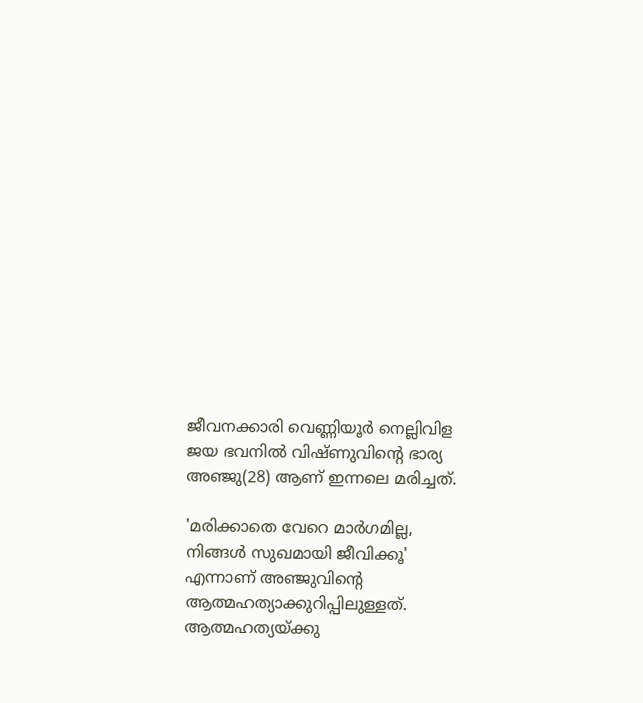ജീവനക്കാരി വെണ്ണിയൂര്‍ നെല്ലിവിള ജയ ഭവനില്‍ വിഷ്ണുവിന്റെ ഭാര്യ അഞ്ജു(28) ആണ് ഇന്നലെ മരിച്ചത്.

'മരിക്കാതെ വേറെ മാര്‍ഗമില്ല, നിങ്ങള്‍ സുഖമായി ജീവിക്കൂ' എന്നാണ് അഞ്ജുവിന്റെ ആത്മഹത്യാക്കുറിപ്പിലുള്ളത്. ആത്മഹത്യയ്ക്കു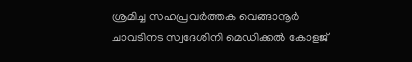ശ്രമിച്ച സഹപ്രവര്‍ത്തക വെങ്ങാനൂര്‍ ചാവടിനട സ്വദേശിനി മെഡിക്കല്‍ കോളജ്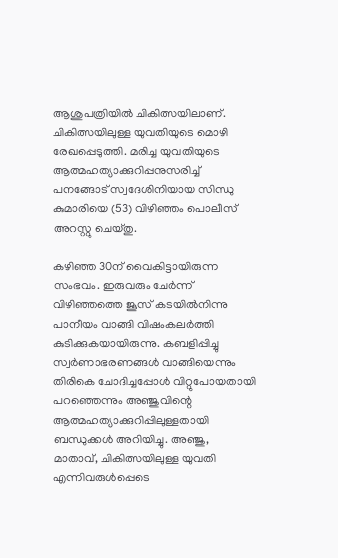ആശുപത്രിയില്‍ ചികിത്സയിലാണ്. ചികിത്സയിലുള്ള യുവതിയുടെ മൊഴി രേഖപ്പെടുത്തി. മരിച്ച യുവതിയുടെ ആത്മഹത്യാക്കുറിപ്പനുസരിച്ച് പനങ്ങോട് സ്വദേശിനിയായ സിന്ധു കുമാരിയെ (53) വിഴിഞ്ഞം പൊലീസ് അറസ്റ്റു ചെയ്തു.

കഴിഞ്ഞ 30ന് വൈകിട്ടായിരുന്ന സംഭവം. ഇരുവരും ചേര്‍ന്ന് വിഴിഞ്ഞത്തെ ജൂസ് കടയില്‍നിന്നു പാനീയം വാങ്ങി വിഷംകലര്‍ത്തി കുടിക്കുകയായിരുന്നു. കബളിപ്പിച്ചു സ്വര്‍ണാഭരണങ്ങള്‍ വാങ്ങിയെന്നും തിരികെ ചോദിച്ചപ്പോള്‍ വിറ്റുപോയതായി പറഞ്ഞെന്നും അഞ്ജുവിന്റെ ആത്മഹത്യാക്കുറിപ്പിലുള്ളതായി ബന്ധുക്കള്‍ അറിയിച്ചു. അഞ്ജു, മാതാവ്, ചികിത്സയിലുള്ള യുവതി എന്നിവരുള്‍പ്പെടെ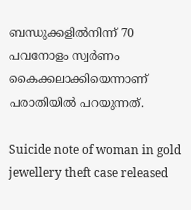ബന്ധുക്കളില്‍നിന്ന് 70 പവനോളം സ്വര്‍ണം കൈക്കലാക്കിയെന്നാണ് പരാതിയില്‍ പറയുന്നത്.

Suicide note of woman in gold jewellery theft case released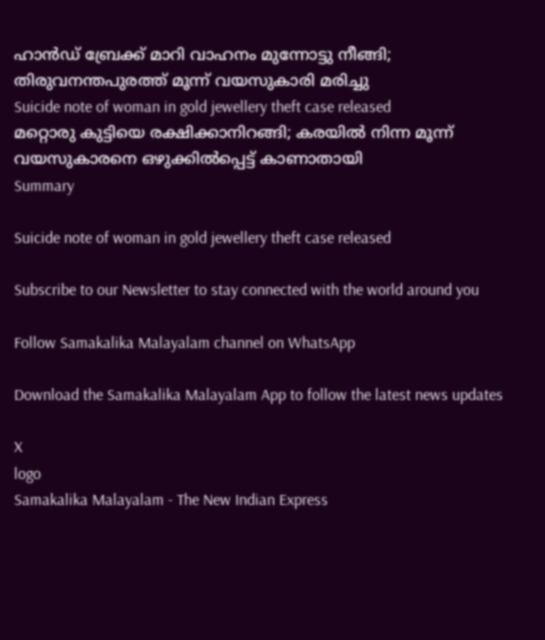ഹാന്‍ഡ് ബ്രേക്ക് മാറി വാഹനം മുന്നോട്ടു നീങ്ങി; തിരുവനന്തപുരത്ത് മൂന്ന് വയസുകാരി മരിച്ചു
Suicide note of woman in gold jewellery theft case released
മറ്റൊരു കുട്ടിയെ രക്ഷിക്കാനിറങ്ങി; കരയില്‍ നിന്ന മൂന്ന് വയസുകാരനെ ഒഴുക്കില്‍പ്പെട്ട് കാണാതായി
Summary

Suicide note of woman in gold jewellery theft case released

Subscribe to our Newsletter to stay connected with the world around you

Follow Samakalika Malayalam channel on WhatsApp

Download the Samakalika Malayalam App to follow the latest news updates

X
logo
Samakalika Malayalam - The New Indian Express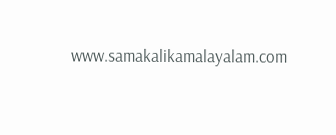www.samakalikamalayalam.com